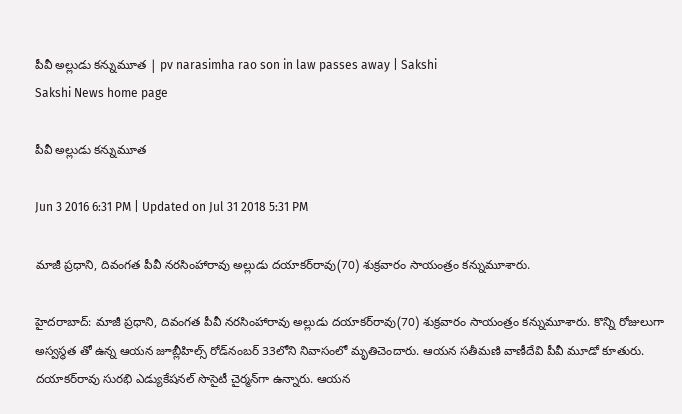పీవీ అల్లుడు కన్నుమూత | pv narasimha rao son in law passes away | Sakshi
Sakshi News home page

పీవీ అల్లుడు కన్నుమూత

Jun 3 2016 6:31 PM | Updated on Jul 31 2018 5:31 PM

మాజీ ప్రధాని, దివంగత పీవీ నరసింహారావు అల్లుడు దయాకర్‌రావు(70) శుక్రవారం సాయంత్రం కన్నుమూశారు.

హైదరాబాద్: మాజీ ప్రధాని, దివంగత పీవీ నరసింహారావు అల్లుడు దయాకర్‌రావు(70) శుక్రవారం సాయంత్రం కన్నుమూశారు. కొన్ని రోజులుగా అస్వస్థత తో ఉన్న ఆయన జూబ్లీహిల్స్ రోడ్‌నంబర్ 33లోని నివాసంలో మృతిచెందారు. ఆయన సతీమణి వాణీదేవి పీవీ మూడో కూతురు. దయాకర్‌రావు సురభి ఎడ్యుకేషనల్ సొసైటీ చైర్మన్‌గా ఉన్నారు. ఆయన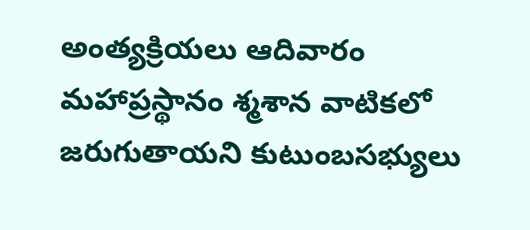అంత్యక్రియలు ఆదివారం మహాప్రస్థానం శ్మశాన వాటికలో జరుగుతాయని కుటుంబసభ్యులు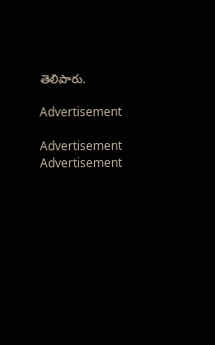తెలిపారు.

Advertisement

Advertisement
Advertisement